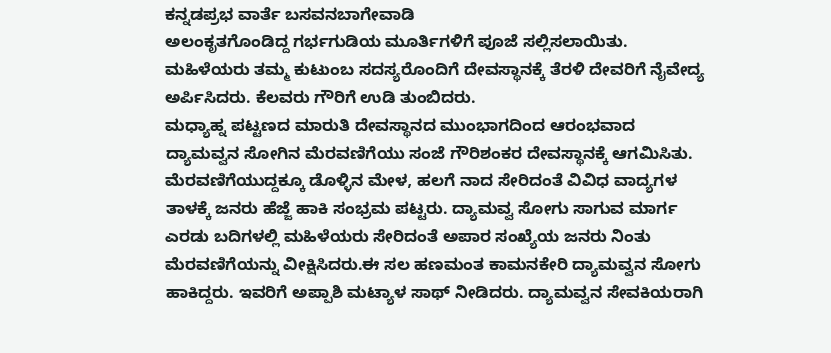ಕನ್ನಡಪ್ರಭ ವಾರ್ತೆ ಬಸವನಬಾಗೇವಾಡಿ
ಅಲಂಕೃತಗೊಂಡಿದ್ದ ಗರ್ಭಗುಡಿಯ ಮೂರ್ತಿಗಳಿಗೆ ಪೂಜೆ ಸಲ್ಲಿಸಲಾಯಿತು. ಮಹಿಳೆಯರು ತಮ್ಮ ಕುಟುಂಬ ಸದಸ್ಯರೊಂದಿಗೆ ದೇವಸ್ಥಾನಕ್ಕೆ ತೆರಳಿ ದೇವರಿಗೆ ನೈವೇದ್ಯ ಅರ್ಪಿಸಿದರು. ಕೆಲವರು ಗೌರಿಗೆ ಉಡಿ ತುಂಬಿದರು.
ಮಧ್ಯಾಹ್ನ ಪಟ್ಟಣದ ಮಾರುತಿ ದೇವಸ್ಥಾನದ ಮುಂಭಾಗದಿಂದ ಆರಂಭವಾದ ದ್ಯಾಮವ್ವನ ಸೋಗಿನ ಮೆರವಣಿಗೆಯು ಸಂಜೆ ಗೌರಿಶಂಕರ ದೇವಸ್ಥಾನಕ್ಕೆ ಆಗಮಿಸಿತು. ಮೆರವಣಿಗೆಯುದ್ದಕ್ಕೂ ಡೊಳ್ಳಿನ ಮೇಳ, ಹಲಗೆ ನಾದ ಸೇರಿದಂತೆ ವಿವಿಧ ವಾದ್ಯಗಳ ತಾಳಕ್ಕೆ ಜನರು ಹೆಜ್ಜೆ ಹಾಕಿ ಸಂಭ್ರಮ ಪಟ್ಟರು. ದ್ಯಾಮವ್ವ ಸೋಗು ಸಾಗುವ ಮಾರ್ಗ ಎರಡು ಬದಿಗಳಲ್ಲಿ ಮಹಿಳೆಯರು ಸೇರಿದಂತೆ ಅಪಾರ ಸಂಖ್ಯೆಯ ಜನರು ನಿಂತು ಮೆರವಣಿಗೆಯನ್ನು ವೀಕ್ಷಿಸಿದರು.ಈ ಸಲ ಹಣಮಂತ ಕಾಮನಕೇರಿ ದ್ಯಾಮವ್ವನ ಸೋಗು ಹಾಕಿದ್ದರು. ಇವರಿಗೆ ಅಪ್ಪಾಶಿ ಮಟ್ಯಾಳ ಸಾಥ್ ನೀಡಿದರು. ದ್ಯಾಮವ್ವನ ಸೇವಕಿಯರಾಗಿ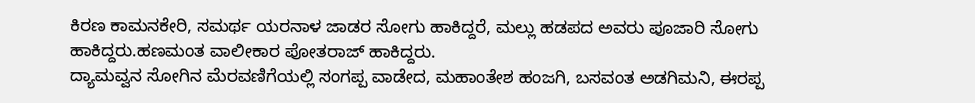ಕಿರಣ ಕಾಮನಕೇರಿ, ಸಮರ್ಥ ಯರನಾಳ ಜಾಡರ ಸೋಗು ಹಾಕಿದ್ದರೆ, ಮಲ್ಲು ಹಡಪದ ಅವರು ಪೂಜಾರಿ ಸೋಗು ಹಾಕಿದ್ದರು.ಹಣಮಂತ ವಾಲೀಕಾರ ಪೋತರಾಜ್ ಹಾಕಿದ್ದರು.
ದ್ಯಾಮವ್ವನ ಸೋಗಿನ ಮೆರವಣಿಗೆಯಲ್ಲಿ ಸಂಗಪ್ಪ ವಾಡೇದ, ಮಹಾಂತೇಶ ಹಂಜಗಿ, ಬಸವಂತ ಅಡಗಿಮನಿ, ಈರಪ್ಪ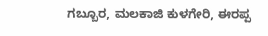ಗಬ್ಬೂರ, ಮಲಕಾಜಿ ಕುಳಗೇರಿ, ಈರಪ್ಪ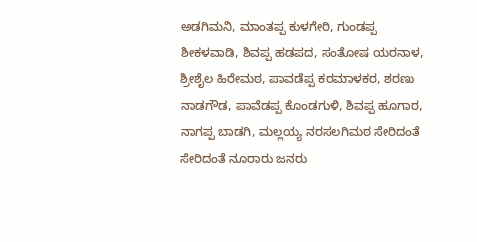ಅಡಗಿಮನಿ, ಮಾಂತಪ್ಪ ಕುಳಗೇರಿ, ಗುಂಡಪ್ಪ ಶೀಕಳವಾಡಿ, ಶಿವಪ್ಪ ಹಡಪದ, ಸಂತೋಷ ಯರನಾಳ, ಶ್ರೀಶೈಲ ಹಿರೇಮಠ, ಪಾವಡೆಪ್ಪ ಕರಮಾಳಕರ, ಶರಣು ನಾಡಗೌಡ, ಪಾವೆಡಪ್ಪ ಕೊಂಡಗುಳಿ, ಶಿವಪ್ಪ ಹೂಗಾರ, ನಾಗಪ್ಪ ಬಾಡಗಿ, ಮಲ್ಲಯ್ಯ ನರಸಲಗಿಮಠ ಸೇರಿದಂತೆ ಸೇರಿದಂತೆ ನೂರಾರು ಜನರು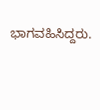ಭಾಗವಹಿಸಿದ್ದರು.